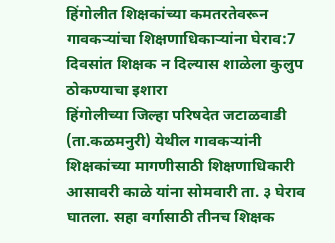हिंगोलीत शिक्षकांच्या कमतरतेवरून गावकऱ्यांचा शिक्षणाधिकाऱ्यांना घेराव:7 दिवसांत शिक्षक न दिल्यास शाळेला कुलुप ठोकण्याचा इशारा
हिंगोलीच्या जिल्हा परिषदेत जटाळवाडी (ता.कळमनुरी) येथील गावकऱ्यांनी शिक्षकांच्या मागणीसाठी शिक्षणाधिकारी आसावरी काळे यांना सोमवारी ता. ३ घेराव घातला. सहा वर्गासाठी तीनच शिक्षक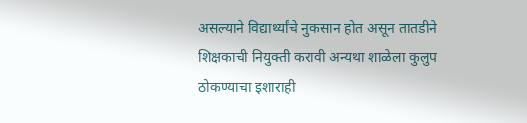असल्याने विद्यार्थ्यांचे नुकसान होत असून तातडीने शिक्षकाची नियुक्ती करावी अन्यथा शाळेला कुलुप ठोकण्याचा इशाराही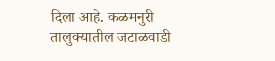दिला आहे. कळमनुरी तालुक्यातील जटाळवाडी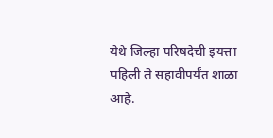येथे जिल्हा परिषदेची इयत्ता पहिली ते सहावीपर्यंत शाळा आहे.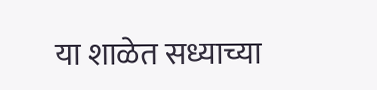या शाळेत सध्याच्या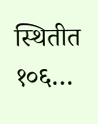स्थितीत १०६…